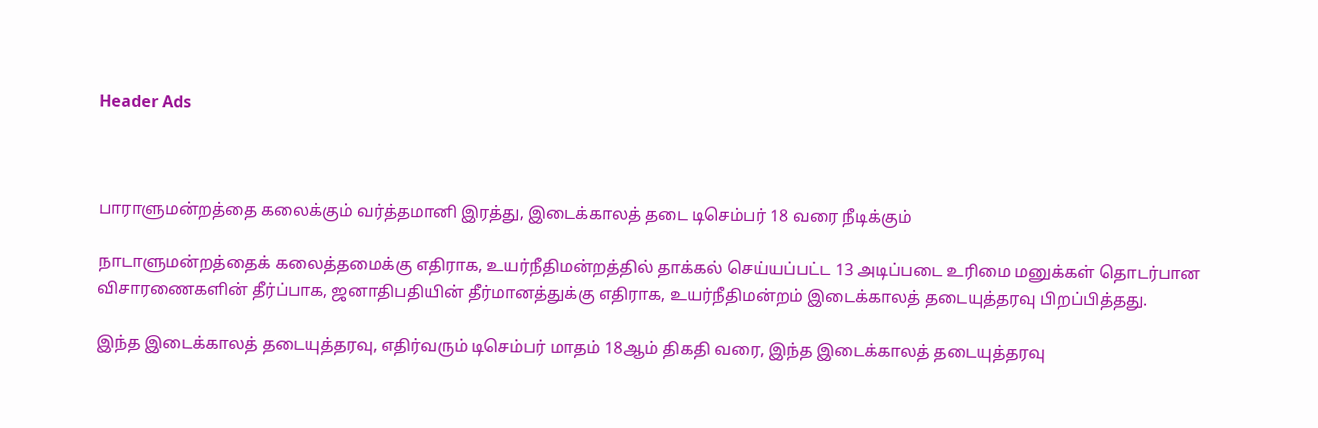Header Ads



பாராளுமன்றத்தை கலைக்கும் வர்த்தமானி இரத்து, இடைக்காலத் தடை டிசெம்பர் 18 வரை நீடிக்கும்

நாடாளுமன்றத்தைக் கலைத்தமைக்கு எதிராக, உயர்நீதிமன்றத்தில் தாக்கல் செய்யப்பட்ட 13 அடிப்படை உரிமை மனுக்கள் தொடர்பான விசாரணைகளின் தீர்ப்பாக, ஜனாதிபதியின் தீர்மானத்துக்கு எதிராக, உயர்நீதிமன்றம் இடைக்காலத் தடையுத்தரவு பிறப்பித்தது.

இந்த இடைக்காலத் தடையுத்தரவு, எதிர்வரும் டிசெம்பர் மாதம் 18ஆம் திகதி வரை, இந்த இடைக்காலத் தடையுத்தரவு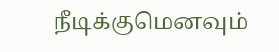நீடிக்குமெனவும்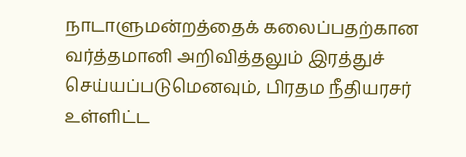நாடாளுமன்றத்தைக் கலைப்பதற்கான வர்த்தமானி அறிவித்தலும் இரத்துச் செய்யப்படுமெனவும், பிரதம நீதியரசர் உள்ளிட்ட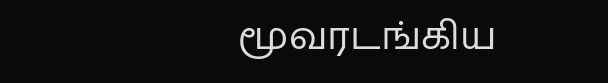மூவரடங்கிய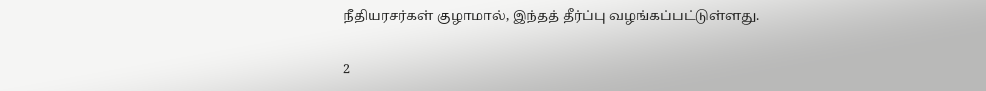நீதியரசர்கள் குழாமால், இந்தத் தீர்ப்பு வழங்கப்பட்டுள்ளது.

2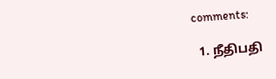comments:

  1. நீதிபதி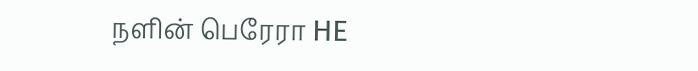நளின் பெரேரா HE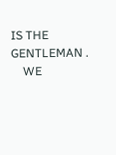IS THE GENTLEMAN .
    WE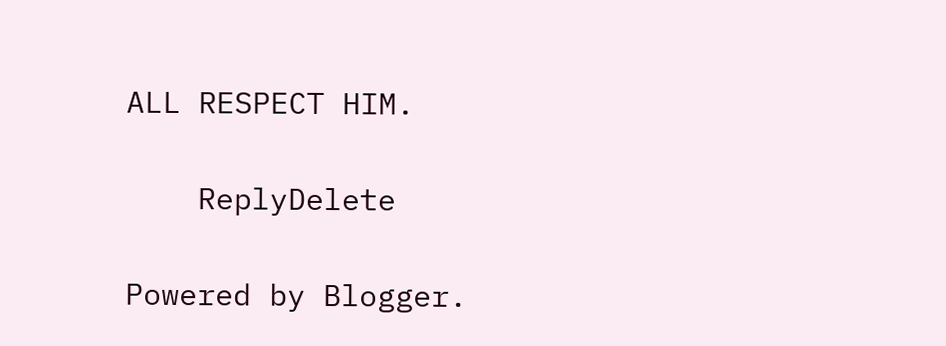ALL RESPECT HIM.

    ReplyDelete

Powered by Blogger.